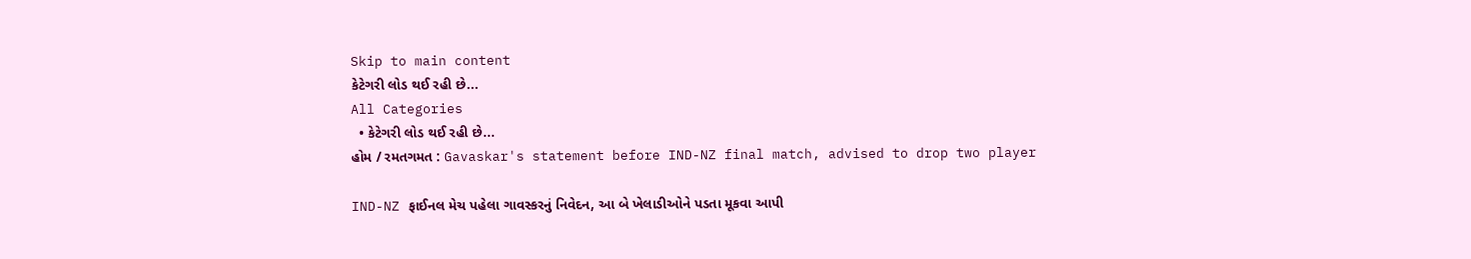Skip to main content
કેટેગરી લોડ થઈ રહી છે...
All Categories
  • કેટેગરી લોડ થઈ રહી છે...
હોમ / રમતગમત : Gavaskar's statement before IND-NZ final match, advised to drop two player

IND-NZ ફાઈનલ મેચ પહેલા ગાવસ્કરનું નિવેદન, આ બે ખેલાડીઓને પડતા મૂકવા આપી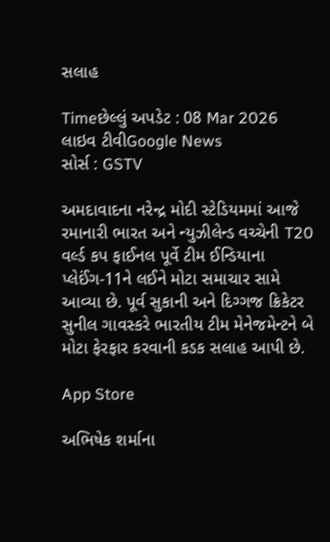સલાહ

Timeછેલ્લું અપડેટ : 08 Mar 2026
લાઇવ ટીવીGoogle News
સોર્સ : GSTV

અમદાવાદના નરેન્દ્ર મોદી સ્ટેડિયમમાં આજે રમાનારી ભારત અને ન્યુઝીલેન્ડ વચ્ચેની T20 વર્લ્ડ કપ ફાઈનલ પૂર્વે ટીમ ઈન્ડિયાના પ્લેઈંગ-11ને લઈને મોટા સમાચાર સામે આવ્યા છે. પૂર્વ સુકાની અને દિગ્ગજ ક્રિકેટર સુનીલ ગાવસ્કરે ભારતીય ટીમ મેનેજમેન્ટને બે મોટા ફેરફાર કરવાની કડક સલાહ આપી છે.

App Store

અભિષેક શર્માના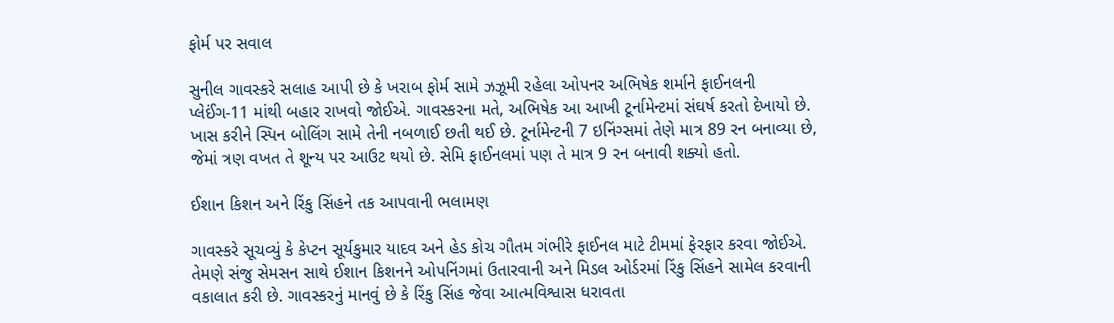ફોર્મ પર સવાલ

સુનીલ ગાવસ્કરે સલાહ આપી છે કે ખરાબ ફોર્મ સામે ઝઝૂમી રહેલા ઓપનર અભિષેક શર્માને ફાઈનલની પ્લેઈંગ-11 માંથી બહાર રાખવો જોઈએ. ગાવસ્કરના મતે, અભિષેક આ આખી ટૂર્નામેન્ટમાં સંઘર્ષ કરતો દેખાયો છે. ખાસ કરીને સ્પિન બોલિંગ સામે તેની નબળાઈ છતી થઈ છે. ટૂર્નામેન્ટની 7 ઇનિંગ્સમાં તેણે માત્ર 89 રન બનાવ્યા છે, જેમાં ત્રણ વખત તે શૂન્ય પર આઉટ થયો છે. સેમિ ફાઈનલમાં પણ તે માત્ર 9 રન બનાવી શક્યો હતો.

ઈશાન કિશન અને રિંકુ સિંહને તક આપવાની ભલામણ

ગાવસ્કરે સૂચવ્યું કે કેપ્ટન સૂર્યકુમાર યાદવ અને હેડ કોચ ગૌતમ ગંભીરે ફાઈનલ માટે ટીમમાં ફેરફાર કરવા જોઈએ. તેમણે સંજુ સેમસન સાથે ઈશાન કિશનને ઓપનિંગમાં ઉતારવાની અને મિડલ ઓર્ડરમાં રિંકુ સિંહને સામેલ કરવાની વકાલાત કરી છે. ગાવસ્કરનું માનવું છે કે રિંકુ સિંહ જેવા આત્મવિશ્વાસ ધરાવતા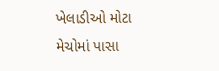ખેલાડીઓ મોટા મેચોમાં પાસા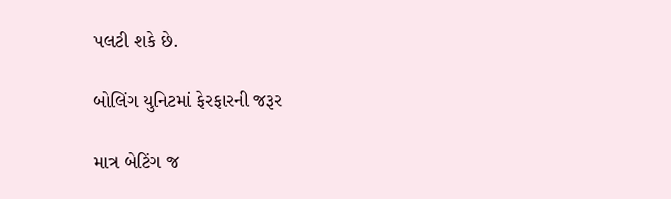પલટી શકે છે.

બોલિંગ યુનિટમાં ફેરફારની જરૂર

માત્ર બેટિંગ જ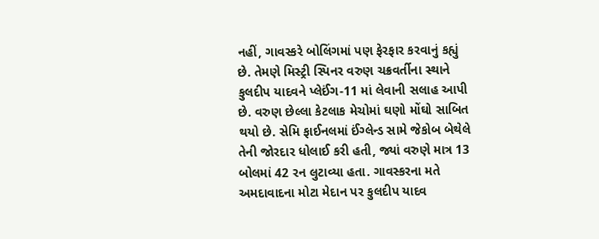નહીં, ગાવસ્કરે બોલિંગમાં પણ ફેરફાર કરવાનું કહ્યું છે. તેમણે મિસ્ટ્રી સ્પિનર વરુણ ચક્રવર્તીના સ્થાને કુલદીપ યાદવને પ્લેઈંગ-11 માં લેવાની સલાહ આપી છે. વરુણ છેલ્લા કેટલાક મેચોમાં ઘણો મોંઘો સાબિત થયો છે. સેમિ ફાઈનલમાં ઈંગ્લેન્ડ સામે જેકોબ બેથેલે તેની જોરદાર ધોલાઈ કરી હતી, જ્યાં વરુણે માત્ર 13 બોલમાં 42 રન લુટાવ્યા હતા. ગાવસ્કરના મતે અમદાવાદના મોટા મેદાન પર કુલદીપ યાદવ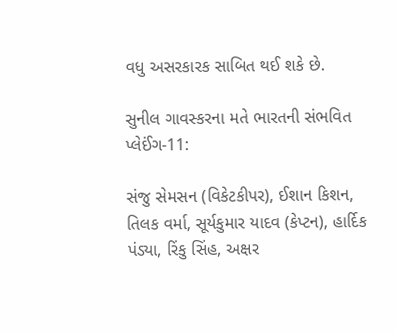વધુ અસરકારક સાબિત થઈ શકે છે.

સુનીલ ગાવસ્કરના મતે ભારતની સંભવિત પ્લેઈંગ-11:

સંજુ સેમસન (વિકેટકીપર), ઈશાન કિશન, તિલક વર્મા, સૂર્યકુમાર યાદવ (કેપ્ટન), હાર્દિક પંડ્યા, રિંકુ સિંહ, અક્ષર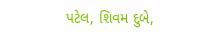પટેલ, શિવમ દુબે,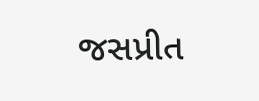જસપ્રીત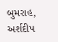બુમરાહ, અર્શદીપ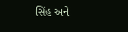સિંહ અને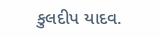કુલદીપ યાદવ.